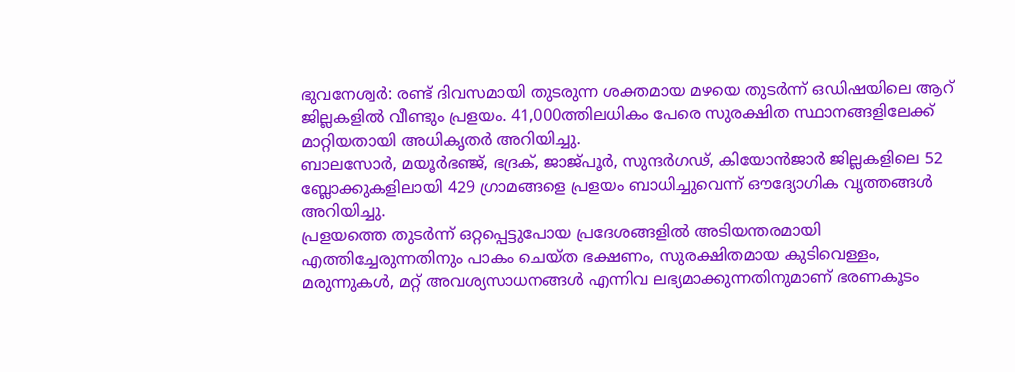ഭുവനേശ്വർ: രണ്ട് ദിവസമായി തുടരുന്ന ശക്തമായ മഴയെ തുടർന്ന് ഒഡിഷയിലെ ആറ് ജില്ലകളിൽ വീണ്ടും പ്രളയം. 41,000ത്തിലധികം പേരെ സുരക്ഷിത സ്ഥാനങ്ങളിലേക്ക് മാറ്റിയതായി അധികൃതർ അറിയിച്ചു.
ബാലസോർ, മയൂർഭഞ്ജ്, ഭദ്രക്, ജാജ്പൂർ, സുന്ദർഗഢ്, കിയോൻജാർ ജില്ലകളിലെ 52 ബ്ലോക്കുകളിലായി 429 ഗ്രാമങ്ങളെ പ്രളയം ബാധിച്ചുവെന്ന് ഔദ്യോഗിക വൃത്തങ്ങൾ അറിയിച്ചു.
പ്രളയത്തെ തുടർന്ന് ഒറ്റപ്പെട്ടുപോയ പ്രദേശങ്ങളിൽ അടിയന്തരമായി എത്തിച്ചേരുന്നതിനും പാകം ചെയ്ത ഭക്ഷണം, സുരക്ഷിതമായ കുടിവെള്ളം, മരുന്നുകൾ, മറ്റ് അവശ്യസാധനങ്ങൾ എന്നിവ ലഭ്യമാക്കുന്നതിനുമാണ് ഭരണകൂടം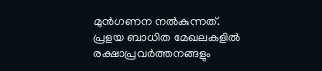മുൻഗണന നൽകുന്നത്.
പ്രളയ ബാധിത മേഖലകളിൽ രക്ഷാപ്രവർത്തനങ്ങളും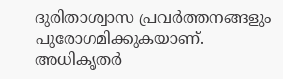ദുരിതാശ്വാസ പ്രവർത്തനങ്ങളും പുരോഗമിക്കുകയാണ്. അധികൃതർ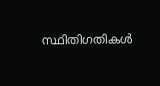സ്ഥിതിഗതികൾ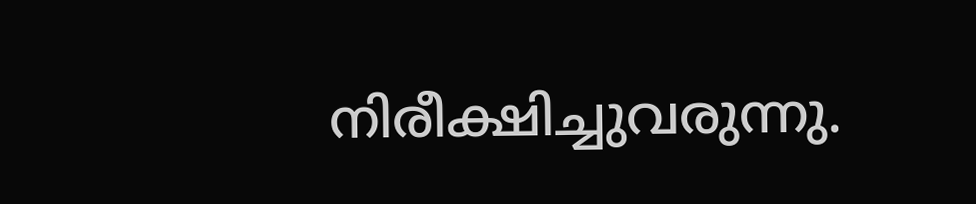നിരീക്ഷിച്ചുവരുന്നു.